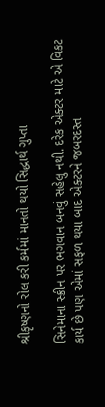શ્રીકૃષ્ણનો રોલ કરી કર્મમાં માનતો થયો સિદ્ધાર્થ ગુપ્તા

સિનેમાના સ્ક્રીન પર ભગવાન બનવું સહેલુ નથી. દરેક એક્ટર માટે એ વિકટ કાર્ય છે પણ એમાં સફળ થયા બાદ એક્ટરને જબરદસ્ત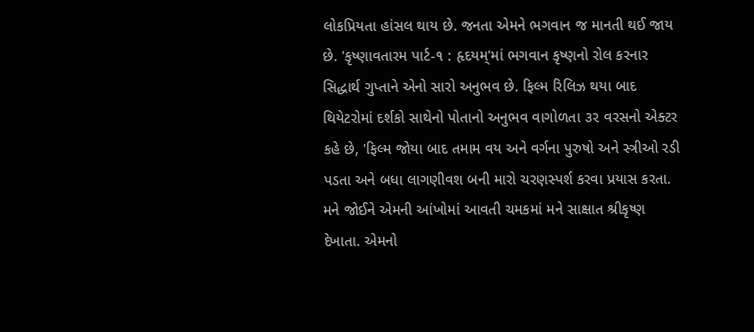લોકપ્રિયતા હાંસલ થાય છે. જનતા એમને ભગવાન જ માનતી થઈ જાય છે. 'કૃષ્ણાવતારમ પાર્ટ-૧ : હૃદયમ્'માં ભગવાન કૃષ્ણનો રોલ કરનાર સિદ્ધાર્થ ગુપ્તાને એનો સારો અનુભવ છે. ફિલ્મ રિલિઝ થયા બાદ થિયેટરોમાં દર્શકો સાથેનો પોતાનો અનુભવ વાગોળતા ૩૨ વરસનો એક્ટર કહે છે, 'ફિલ્મ જોયા બાદ તમામ વય અને વર્ગના પુરુષો અને સ્ત્રીઓ રડી પડતા અને બધા લાગણીવશ બની મારો ચરણસ્પર્શ કરવા પ્રયાસ કરતા. મને જોઈને એમની આંખોમાં આવતી ચમકમાં મને સાક્ષાત શ્રીકૃષ્ણ દેખાતા. એમનો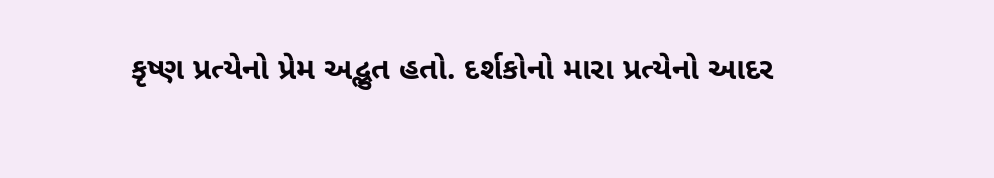કૃષ્ણ પ્રત્યેનો પ્રેમ અદ્ભુત હતો. દર્શકોનો મારા પ્રત્યેનો આદર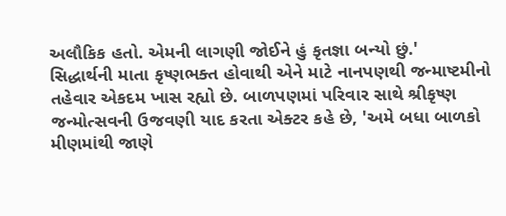અલૌકિક હતો. એમની લાગણી જોઈને હું કૃતજ્ઞા બન્યો છું.'
સિદ્ધાર્થની માતા કૃષ્ણભક્ત હોવાથી એને માટે નાનપણથી જન્માષ્ટમીનો તહેવાર એકદમ ખાસ રહ્યો છે. બાળપણમાં પરિવાર સાથે શ્રીકૃષ્ણ જન્મોત્સવની ઉજવણી યાદ કરતા એક્ટર કહે છે, 'અમે બધા બાળકો મીણમાંથી જાણે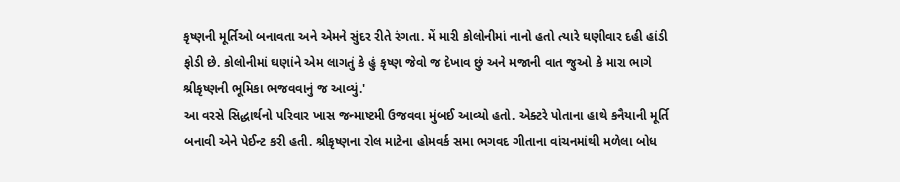કૃષ્ણની મૂર્તિઓ બનાવતા અને એમને સુંદર રીતે રંગતા. મેં મારી કોલોનીમાં નાનો હતો ત્યારે ઘણીવાર દહી હાંડી ફોડી છે. કોલોનીમાં ઘણાંને એમ લાગતું કે હું કૃષ્ણ જેવો જ દેખાવ છું અને મજાની વાત જુઓ કે મારા ભાગે શ્રીકૃષ્ણની ભૂમિકા ભજવવાનું જ આવ્યું.'
આ વરસે સિદ્ધાર્થનો પરિવાર ખાસ જન્માષ્ટમી ઉજવવા મુંબઈ આવ્યો હતો. એક્ટરે પોતાના હાથે કનૈયાની મૂર્તિ બનાવી એને પેઈન્ટ કરી હતી. શ્રીકૃષ્ણના રોલ માટેના હોમવર્ક સમા ભગવદ ગીતાના વાંચનમાંથી મળેલા બોધ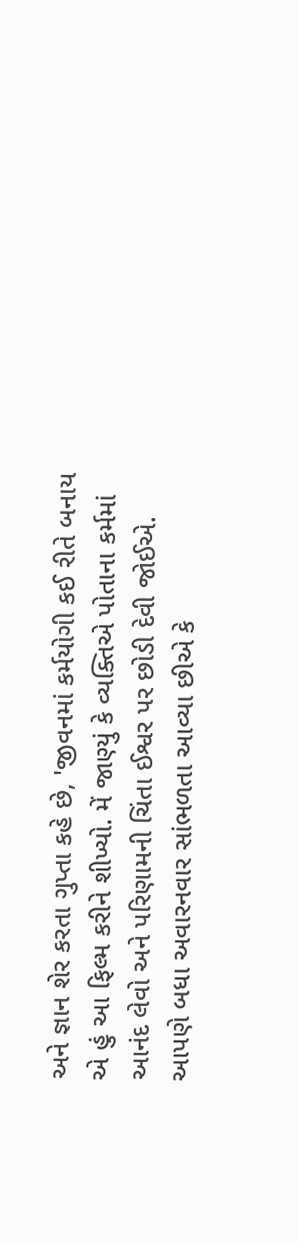અને જ્ઞાન શેર કરતા ગુપ્તા કહે છે, 'જીવનમાં કર્મયોગી કઈ રીતે બનાય એ હું આ ફિલ્મ કરીને શીખ્યો. મેં જાણ્યું કે વ્યક્તિએ પોતાના કર્મમાં આનંદ લેવો અને પરિણામની ચિંતા ઈશ્વર પર છોડી દેવી જોઈએ. આપણે બધા અવારનવાર સાંભળતા આવ્યા છીએ કે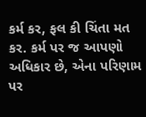કર્મ કર, ફલ કી ચિંતા મત કર. કર્મ પર જ આપણો અધિકાર છે, એના પરિણામ પર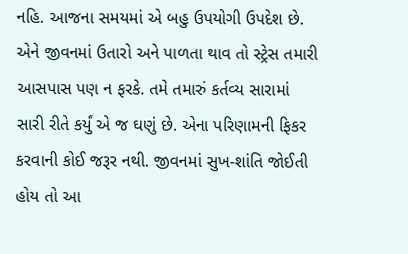નહિ. આજના સમયમાં એ બહુ ઉપયોગી ઉપદેશ છે. એને જીવનમાં ઉતારો અને પાળતા થાવ તો સ્ટ્રેસ તમારી આસપાસ પણ ન ફરકે. તમે તમારું કર્તવ્ય સારામાં સારી રીતે કર્યું એ જ ઘણું છે. એના પરિણામની ફિકર કરવાની કોઈ જરૂર નથી. જીવનમાં સુખ-શાંતિ જોઈતી હોય તો આ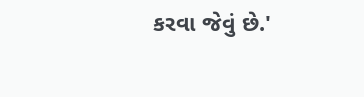કરવા જેવું છે.'